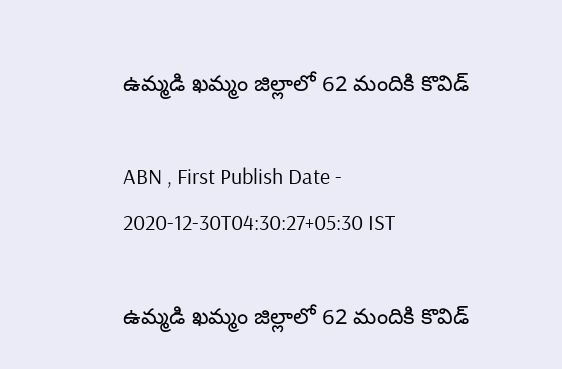ఉమ్మడి ఖమ్మం జిల్లాలో 62 మందికి కొవిడ్‌

ABN , First Publish Date - 2020-12-30T04:30:27+05:30 IST

ఉమ్మడి ఖమ్మం జిల్లాలో 62 మందికి కొవిడ్‌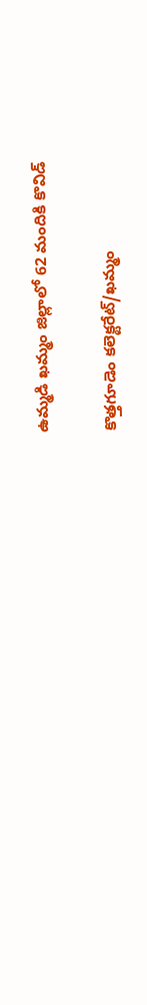ఉమ్మడి ఖమ్మం జిల్లాలో 62 మందికి కొవిడ్‌

కొత్తగూడెం కలెక్టరేట్‌/ఖమ్మం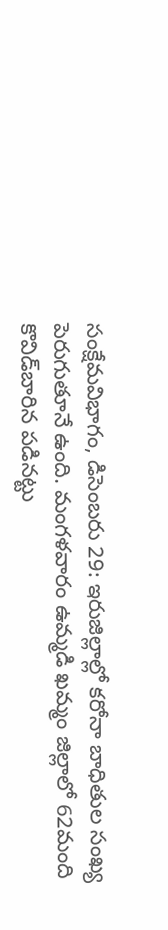సంక్షేమవిభాగం, డిసెంబరు 29: ఇరుజిల్లాల్లో కరోనా బాధితుల సంఖ్య పెరుగుతూనే ఉంది. మంగళవారం ఉమ్మడి ఖమ్మం జిల్లాలో 62మంది కొవిడ్‌బారిన పడినట్టు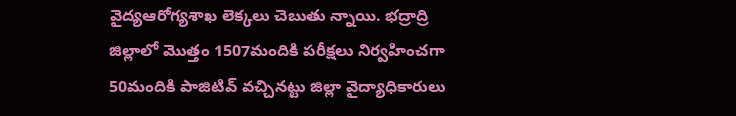వైద్యఆరోగ్యశాఖ లెక్కలు చెబుతు న్నాయి. భద్రాద్రి జిల్లాలో మొత్తం 1507మందికి పరీక్షలు నిర్వహించగా 50మందికి పాజిటివ్‌ వచ్చినట్టు జిల్లా వైద్యాధికారులు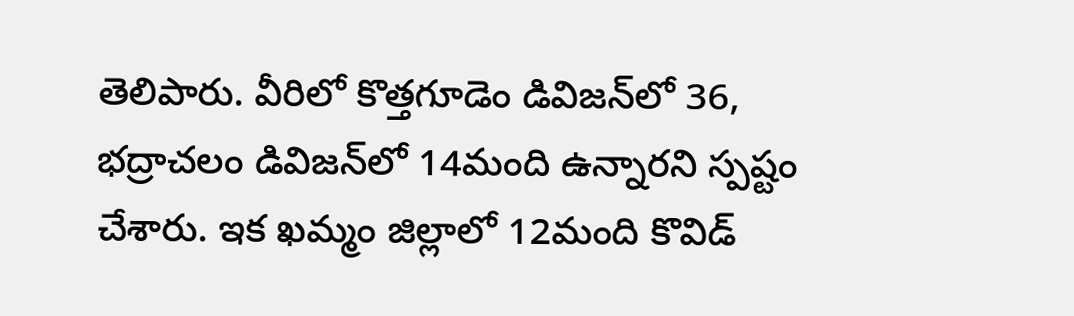తెలిపారు. వీరిలో కొత్తగూడెం డివిజన్‌లో 36, భద్రాచలం డివిజన్‌లో 14మంది ఉన్నారని స్పష్టం చేశారు. ఇక ఖమ్మం జిల్లాలో 12మంది కొవిడ్‌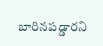బారినపడ్డారని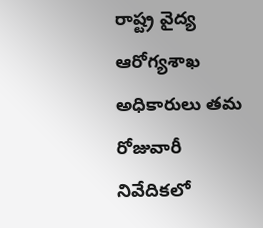రాష్ట్ర వైద్య ఆరోగ్యశాఖ అధికారులు తమ రోజువారీ నివేదికలో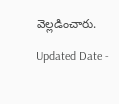వెల్లడించారు.

Updated Date -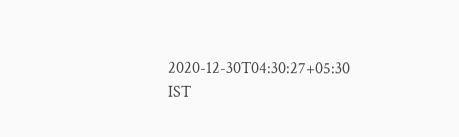2020-12-30T04:30:27+05:30 IST